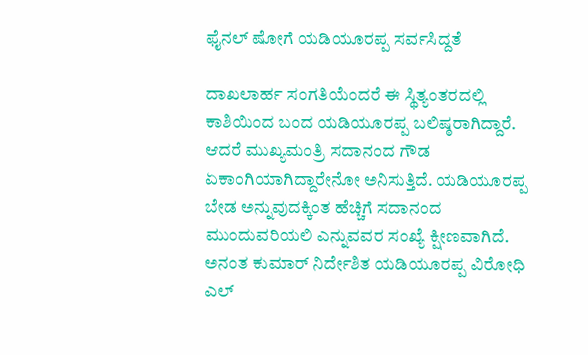ಫೈನಲ್ ಷೋಗೆ ಯಡಿಯೂರಪ್ಪ ಸರ್ವಸಿದ್ದತೆ

ದಾಖಲಾರ್ಹ ಸಂಗತಿಯೆಂದರೆ ಈ ಸ್ಥಿತ್ಯಂತರದಲ್ಲಿ ಕಾಶಿಯಿಂದ ಬಂದ ಯಡಿಯೂರಪ್ಪ ಬಲಿಷ್ಠರಾಗಿದ್ದಾರೆ. ಆದರೆ ಮುಖ್ಯಮಂತ್ರಿ ಸದಾನಂದ ಗೌಡ ಏಕಾಂಗಿಯಾಗಿದ್ದಾರೇನೋ ಅನಿಸುತ್ತಿದೆ. ಯಡಿಯೂರಪ್ಪ ಬೇಡ ಅನ್ನುವುದಕ್ಕಿಂತ ಹೆಚ್ಚಿಗೆ ಸದಾನಂದ ಮುಂದುವರಿಯಲಿ ಎನ್ನುವವರ ಸಂಖ್ಯೆ ಕ್ಷೀಣವಾಗಿದೆ.
ಅನಂತ ಕುಮಾರ್ ನಿರ್ದೇಶಿತ ಯಡಿಯೂರಪ್ಪ ವಿರೋಧಿ ಎಲ್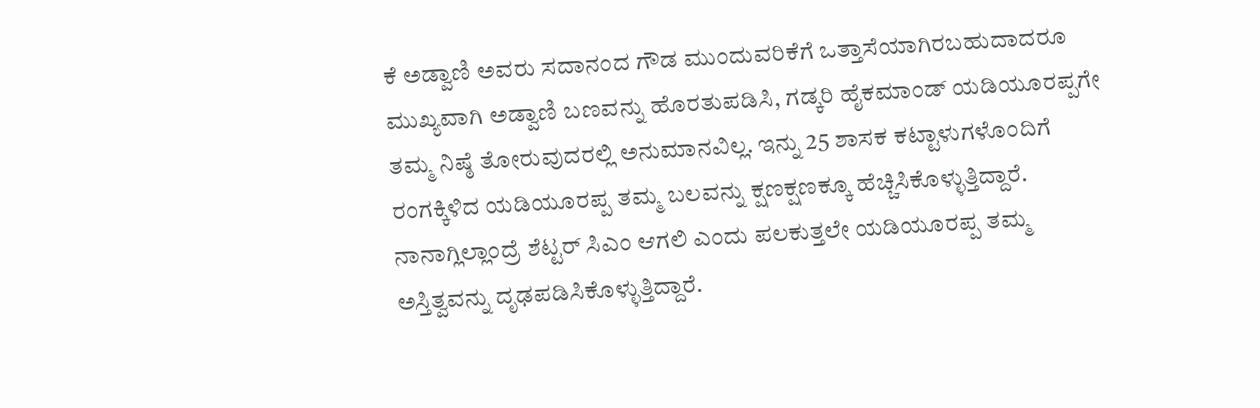ಕೆ ಅಡ್ವಾಣಿ ಅವರು ಸದಾನಂದ ಗೌಡ ಮುಂದುವರಿಕೆಗೆ ಒತ್ತಾಸೆಯಾಗಿರಬಹುದಾದರೂ ಮುಖ್ಯವಾಗಿ ಅಡ್ವಾಣಿ ಬಣವನ್ನು ಹೊರತುಪಡಿಸಿ, ಗಡ್ಕರಿ ಹೈಕಮಾಂಡ್ ಯಡಿಯೂರಪ್ಪಗೇ ತಮ್ಮ ನಿಷ್ಠೆ ತೋರುವುದರಲ್ಲಿ ಅನುಮಾನವಿಲ್ಲ. ಇನ್ನು 25 ಶಾಸಕ ಕಟ್ಟಾಳುಗಳೊಂದಿಗೆ ರಂಗಕ್ಕಿಳಿದ ಯಡಿಯೂರಪ್ಪ ತಮ್ಮ ಬಲವನ್ನು ಕ್ಷಣಕ್ಷಣಕ್ಕೂ ಹೆಚ್ಚಿಸಿಕೊಳ್ಳುತ್ತಿದ್ದಾರೆ. ನಾನಾಗ್ಲಿಲ್ಲಾಂದ್ರೆ ಶೆಟ್ಟರ್ ಸಿಎಂ ಆಗಲಿ ಎಂದು ಪಲಕುತ್ತಲೇ ಯಡಿಯೂರಪ್ಪ ತಮ್ಮ ಅಸ್ತಿತ್ವವನ್ನು ದೃಢಪಡಿಸಿಕೊಳ್ಳುತ್ತಿದ್ದಾರೆ.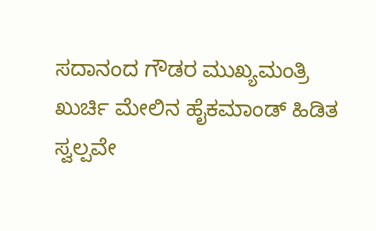ಸದಾನಂದ ಗೌಡರ ಮುಖ್ಯಮಂತ್ರಿ ಖುರ್ಚಿ ಮೇಲಿನ ಹೈಕಮಾಂಡ್ ಹಿಡಿತ ಸ್ವಲ್ಪವೇ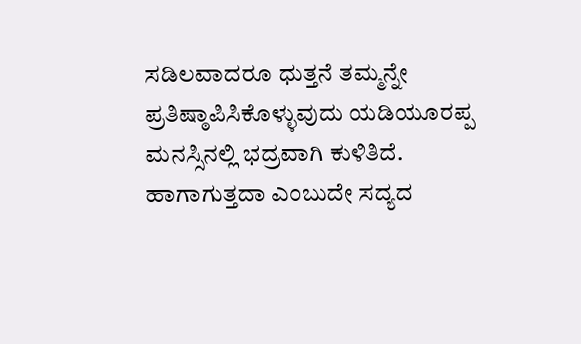ಸಡಿಲವಾದರೂ ಧುತ್ತನೆ ತಮ್ಮನ್ನೇ ಪ್ರತಿಷ್ಠಾಪಿಸಿಕೊಳ್ಳುವುದು ಯಡಿಯೂರಪ್ಪ ಮನಸ್ಸಿನಲ್ಲಿ ಭದ್ರವಾಗಿ ಕುಳಿತಿದೆ. ಹಾಗಾಗುತ್ತದಾ ಎಂಬುದೇ ಸದ್ಯದ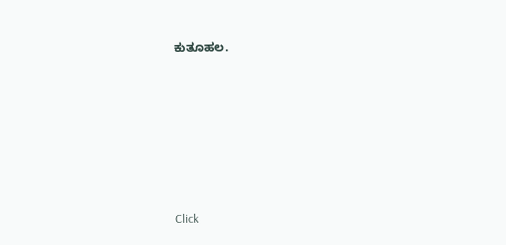ಕುತೂಹಲ.












Click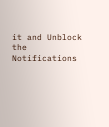it and Unblock the Notifications